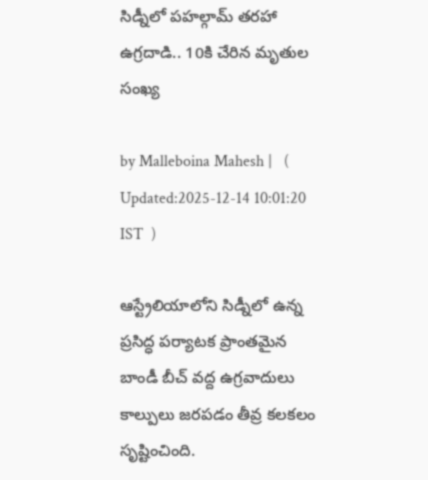సిడ్నీలో పహల్గామ్ తరహా ఉగ్రదాడి.. 10కి చేరిన మృతుల సంఖ్య

by Malleboina Mahesh |   (  Updated:2025-12-14 10:01:20  IST  )

ఆస్ట్రేలియాలోని సిడ్నీలో ఉన్న ప్రసిద్ధ పర్యాటక ప్రాంతమైన బాండీ బీచ్ వద్ద ఉగ్రవాదులు కాల్పులు జరపడం తీవ్ర కలకలం సృష్టించింది.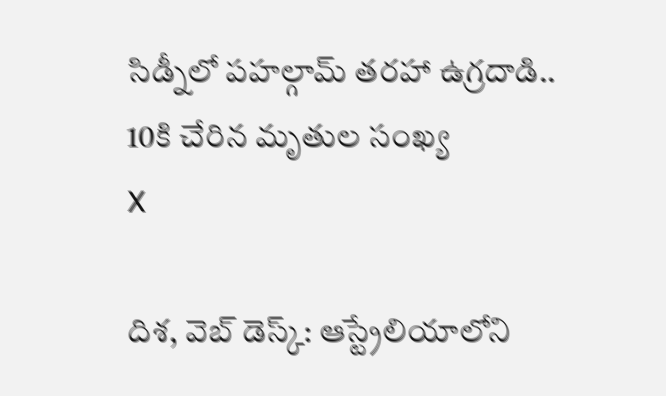సిడ్నీలో పహల్గామ్ తరహా ఉగ్రదాడి.. 10కి చేరిన మృతుల సంఖ్య
X

దిశ, వెబ్ డెస్క్: ఆస్ట్రేలియాలోని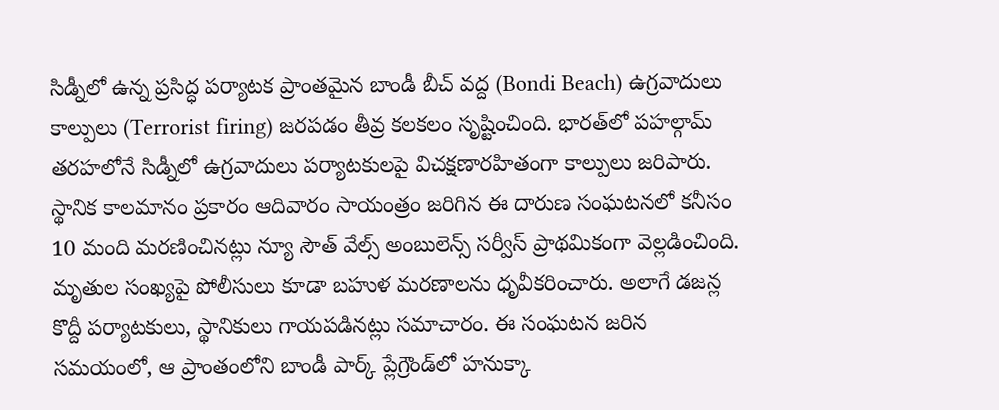సిడ్నీలో ఉన్న ప్రసిద్ధ పర్యాటక ప్రాంతమైన బాండీ బీచ్ వద్ద (Bondi Beach) ఉగ్రవాదులు కాల్పులు (Terrorist firing) జరపడం తీవ్ర కలకలం సృష్టించింది. భారత్‌లో పహల్గామ్ తరహలోనే సిడ్నీలో ఉగ్రవాదులు పర్యాటకులపై విచక్షణారహితంగా కాల్పులు జరిపారు. స్థానిక కాలమానం ప్రకారం ఆదివారం సాయంత్రం జరిగిన ఈ దారుణ సంఘటనలో కనీసం 10 మంది మరణించినట్లు న్యూ సౌత్ వేల్స్ అంబులెన్స్ సర్వీస్ ప్రాథమికంగా వెల్లడించింది. మృతుల సంఖ్యపై పోలీసులు కూడా బహుళ మరణాలను ధృవీకరించారు. అలాగే డజన్ల కొద్దీ పర్యాటకులు, స్థానికులు గాయపడినట్లు సమాచారం. ఈ సంఘటన జరిన సమయంలో, ఆ ప్రాంతంలోని బాండీ పార్క్ ప్లేగ్రౌండ్‌లో హనుక్కా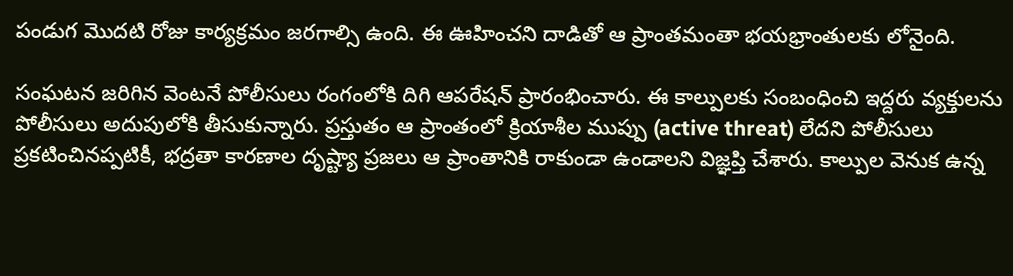పండుగ మొదటి రోజు కార్యక్రమం జరగాల్సి ఉంది. ఈ ఊహించని దాడితో ఆ ప్రాంతమంతా భయభ్రాంతులకు లోనైంది.

సంఘటన జరిగిన వెంటనే పోలీసులు రంగంలోకి దిగి ఆపరేషన్ ప్రారంభించారు. ఈ కాల్పులకు సంబంధించి ఇద్దరు వ్యక్తులను పోలీసులు అదుపులోకి తీసుకున్నారు. ప్రస్తుతం ఆ ప్రాంతంలో క్రియాశీల ముప్పు (active threat) లేదని పోలీసులు ప్రకటించినప్పటికీ, భద్రతా కారణాల దృష్ట్యా ప్రజలు ఆ ప్రాంతానికి రాకుండా ఉండాలని విజ్ఞప్తి చేశారు. కాల్పుల వెనుక ఉన్న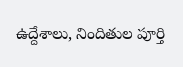ఉద్దేశాలు, నిందితుల పూర్తి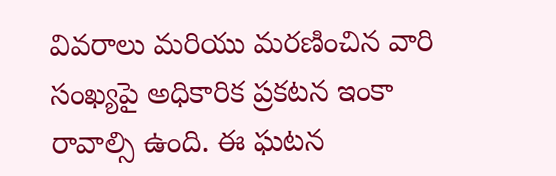వివరాలు మరియు మరణించిన వారి సంఖ్యపై అధికారిక ప్రకటన ఇంకా రావాల్సి ఉంది. ఈ ఘటన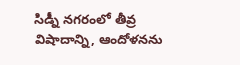సిడ్నీ నగరంలో తీవ్ర విషాదాన్ని, ఆందోళనను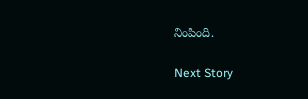నింపింది.

Next Story